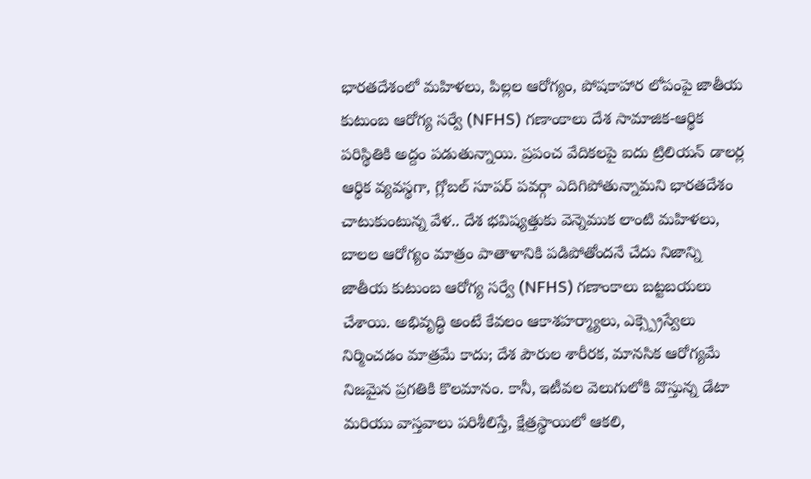భారతదేశంలో మహిళలు, పిల్లల ఆరోగ్యం, పోషకాహార లోపంపై జాతీయ కుటుంబ ఆరోగ్య సర్వే (NFHS) గణాంకాలు దేశ సామాజిక-ఆర్థిక పరిస్థితికి అద్దం పడుతున్నాయి. ప్రపంచ వేదికలపై ఐదు ట్రిలియన్ డాలర్ల ఆర్థిక వ్యవస్థగా, గ్లోబల్ సూపర్ పవర్గా ఎదిగిపోతున్నామని భారతదేశం చాటుకుంటున్న వేళ.. దేశ భవిష్యత్తుకు వెన్నెముక లాంటి మహిళలు, బాలల ఆరోగ్యం మాత్రం పాతాళానికి పడిపోతోందనే చేదు నిజాన్ని జాతీయ కుటుంబ ఆరోగ్య సర్వే (NFHS) గణాంకాలు బట్టబయలు చేశాయి. అభివృద్ధి అంటే కేవలం ఆకాశహర్మ్యాలు, ఎక్స్ప్రెస్వేలు నిర్మించడం మాత్రమే కాదు; దేశ పౌరుల శారీరక, మానసిక ఆరోగ్యమే నిజమైన ప్రగతికి కొలమానం. కానీ, ఇటీవల వెలుగులోకి వొస్తున్న డేటా మరియు వాస్తవాలు పరిశీలిస్తే, క్షేత్రస్థాయిలో ఆకలి,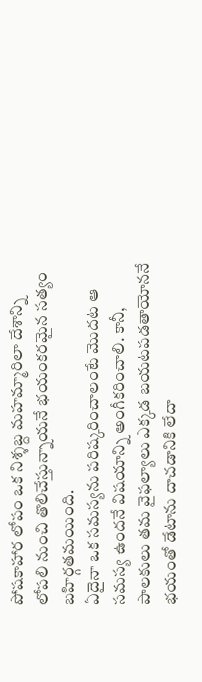పోషకాహార లోపం ఒక నిశ్శబ్ద మహమ్మారిలా దేశాన్ని లోపలి నుంచి తొలిచేస్తున్నాయనే భయంకరమైన సత్యం బహిర్గతమయింది.
ఏదైనా ఒక సమస్యను పరిష్కరించాలంటే మొదట ఆ సమస్య ఉందనే విషయాన్ని అంగీకరించాలి. కానీ, పాలకులు తమ వైఫల్యాలు ఎక్కడ బయటపడతాయోననే భయంతో డేటాను దాచడానికి లేదా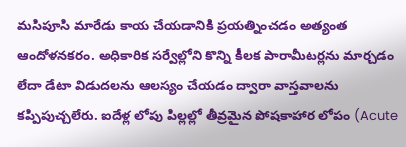మసిపూసి మారేడు కాయ చేయడానికి ప్రయత్నించడం అత్యంత ఆందోళనకరం. అధికారిక సర్వేల్లోని కొన్ని కీలక పారామీటర్లను మార్చడం లేదా డేటా విడుదలను ఆలస్యం చేయడం ద్వారా వాస్తవాలను కప్పిపుచ్చలేరు. ఐదేళ్ల లోపు పిల్లల్లో తీవ్రమైన పోషకాహార లోపం (Acute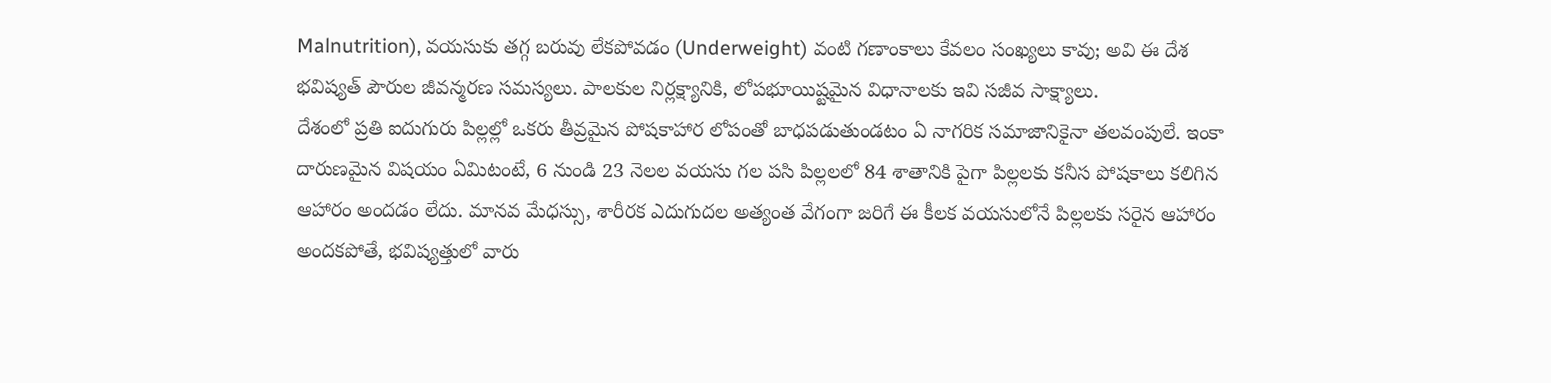Malnutrition), వయసుకు తగ్గ బరువు లేకపోవడం (Underweight) వంటి గణాంకాలు కేవలం సంఖ్యలు కావు; అవి ఈ దేశ భవిష్యత్ పౌరుల జీవన్మరణ సమస్యలు. పాలకుల నిర్లక్ష్యానికి, లోపభూయిష్టమైన విధానాలకు ఇవి సజీవ సాక్ష్యాలు.
దేశంలో ప్రతి ఐదుగురు పిల్లల్లో ఒకరు తీవ్రమైన పోషకాహార లోపంతో బాధపడుతుండటం ఏ నాగరిక సమాజానికైనా తలవంపులే. ఇంకా దారుణమైన విషయం ఏమిటంటే, 6 నుండి 23 నెలల వయసు గల పసి పిల్లలలో 84 శాతానికి పైగా పిల్లలకు కనీస పోషకాలు కలిగిన ఆహారం అందడం లేదు. మానవ మేధస్సు, శారీరక ఎదుగుదల అత్యంత వేగంగా జరిగే ఈ కీలక వయసులోనే పిల్లలకు సరైన ఆహారం అందకపోతే, భవిష్యత్తులో వారు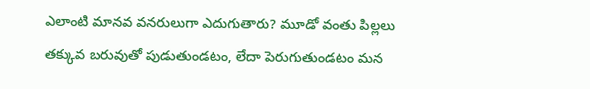ఎలాంటి మానవ వనరులుగా ఎదుగుతారు? మూడో వంతు పిల్లలు తక్కువ బరువుతో పుడుతుండటం, లేదా పెరుగుతుండటం మన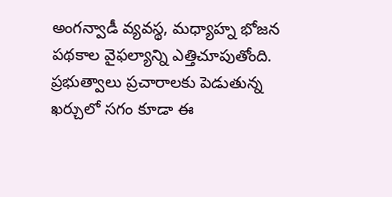అంగన్వాడీ వ్యవస్థ, మధ్యాహ్న భోజన పథకాల వైఫల్యాన్ని ఎత్తిచూపుతోంది. ప్రభుత్వాలు ప్రచారాలకు పెడుతున్న ఖర్చులో సగం కూడా ఈ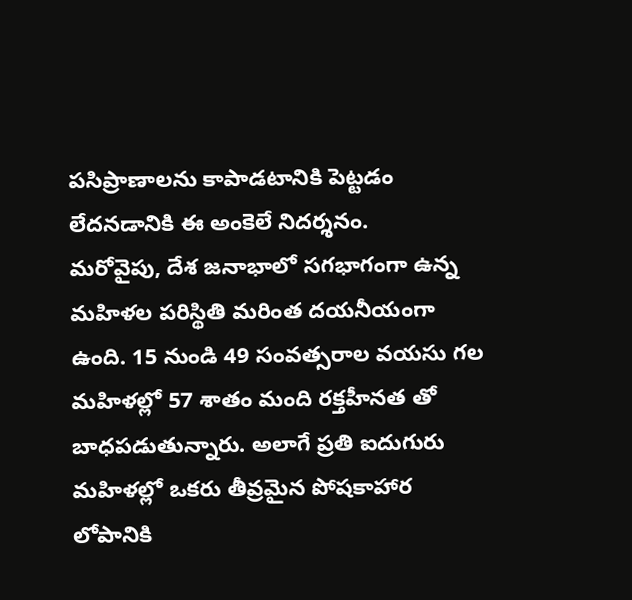పసిప్రాణాలను కాపాడటానికి పెట్టడం లేదనడానికి ఈ అంకెలే నిదర్శనం.
మరోవైపు, దేశ జనాభాలో సగభాగంగా ఉన్న మహిళల పరిస్థితి మరింత దయనీయంగా ఉంది. 15 నుండి 49 సంవత్సరాల వయసు గల మహిళల్లో 57 శాతం మంది రక్తహీనత తో బాధపడుతున్నారు. అలాగే ప్రతి ఐదుగురు మహిళల్లో ఒకరు తీవ్రమైన పోషకాహార లోపానికి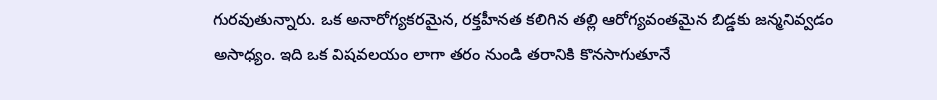గురవుతున్నారు. ఒక అనారోగ్యకరమైన, రక్తహీనత కలిగిన తల్లి ఆరోగ్యవంతమైన బిడ్డకు జన్మనివ్వడం అసాధ్యం. ఇది ఒక విషవలయం లాగా తరం నుండి తరానికి కొనసాగుతూనే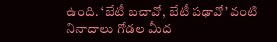ఉంది. ‘బేటీ బచావో, బేటీ పఢావో’ వంటి నినాదాలు గోడల మీద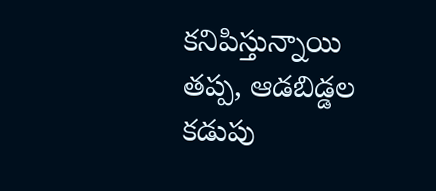కనిపిస్తున్నాయి తప్ప, ఆడబిడ్డల కడుపు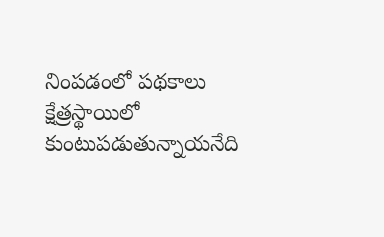నింపడంలో పథకాలు క్షేత్రస్థాయిలో కుంటుపడుతున్నాయనేది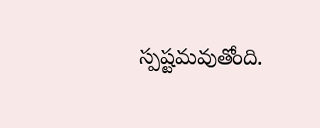స్పష్టమవుతోంది.